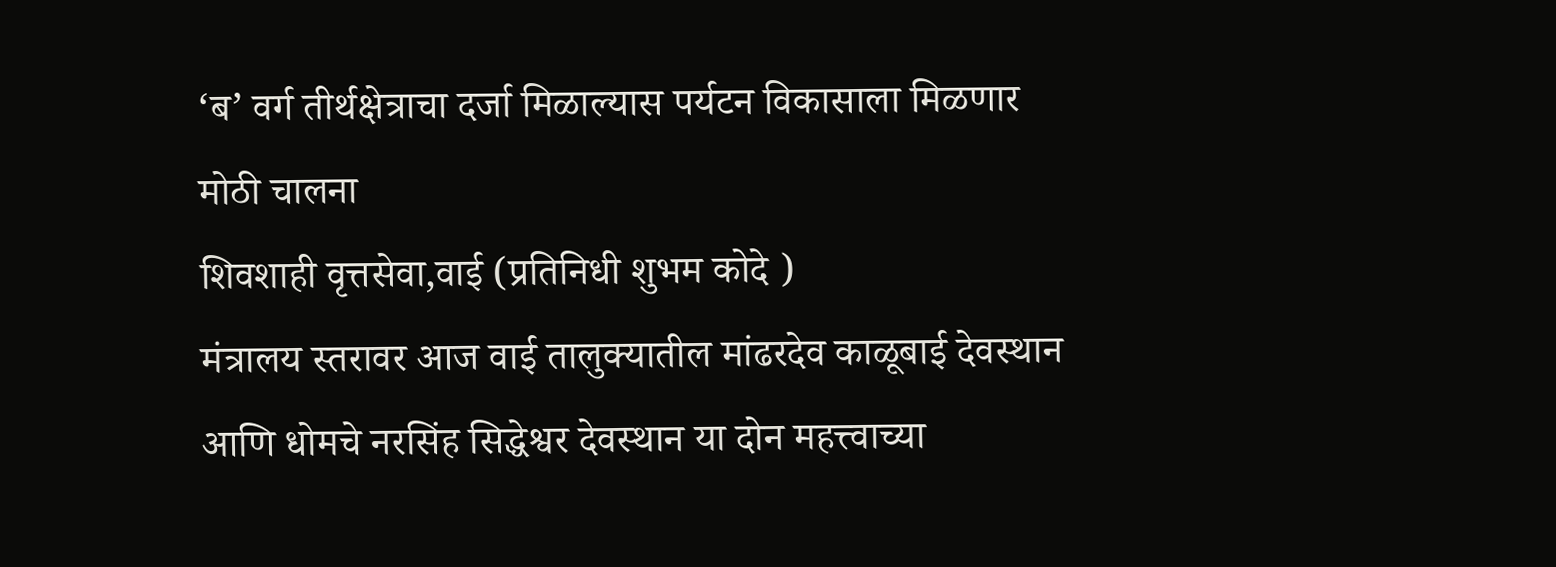‘ब’ वर्ग तीर्थक्षेत्राचा दर्जा मिळाल्यास पर्यटन विकासाला मिळणार मोठी चालना
शिवशाही वृत्तसेवा,वाई (प्रतिनिधी शुभम कोदे )
मंत्रालय स्तरावर आज वाई तालुक्यातील मांढरदेव काळूबाई देवस्थान आणि धोमचे नरसिंह सिद्धेश्वर देवस्थान या दोन महत्त्वाच्या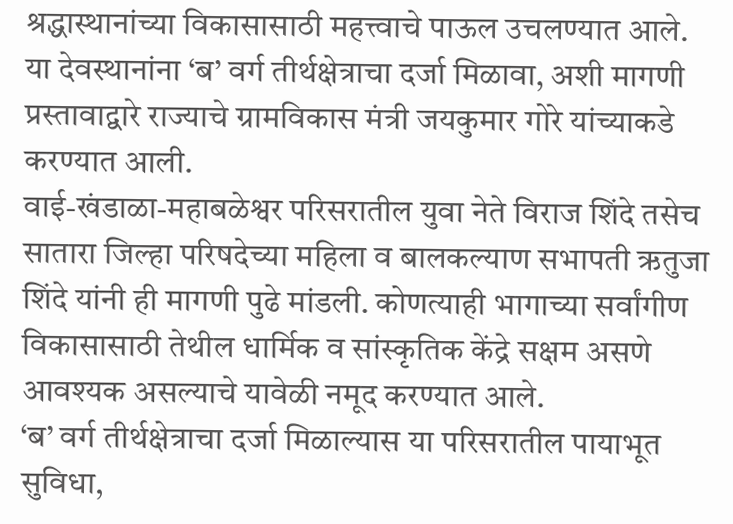श्रद्धास्थानांच्या विकासासाठी महत्त्वाचे पाऊल उचलण्यात आले. या देवस्थानांना ‘ब’ वर्ग तीर्थक्षेत्राचा दर्जा मिळावा, अशी मागणी प्रस्तावाद्वारे राज्याचे ग्रामविकास मंत्री जयकुमार गोरे यांच्याकडे करण्यात आली.
वाई-खंडाळा-महाबळेश्वर परिसरातील युवा नेते विराज शिंदे तसेच सातारा जिल्हा परिषदेच्या महिला व बालकल्याण सभापती ऋतुजा शिंदे यांनी ही मागणी पुढे मांडली. कोणत्याही भागाच्या सर्वांगीण विकासासाठी तेथील धार्मिक व सांस्कृतिक केंद्रे सक्षम असणे आवश्यक असल्याचे यावेळी नमूद करण्यात आले.
‘ब’ वर्ग तीर्थक्षेत्राचा दर्जा मिळाल्यास या परिसरातील पायाभूत सुविधा,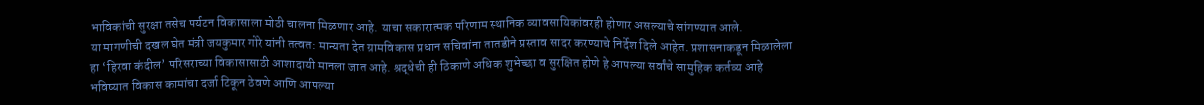भाविकांची सुरक्षा तसेच पर्यटन विकासाला मोठी चालना मिळणार आहे. याचा सकारात्मक परिणाम स्थानिक व्यावसायिकांवरही होणार असल्याचे सांगण्यात आले.
या मागणीची दखल घेत मंत्री जयकुमार गोरे यांनी तत्वत: मान्यता देत ग्रामविकास प्रधान सचिवांना तातडीने प्रस्ताव सादर करण्याचे निर्देश दिले आहेत. प्रशासनाकडून मिळालेला हा ‘हिरवा कंदील’ परिसराच्या विकासासाठी आशादायी मानला जात आहे. श्रद्धेची ही ठिकाणे अधिक शुभेच्छा व सुरक्षित होणे हे आपल्या सर्वांचे सामुहिक कर्तव्य आहे भविष्यात विकास कामांचा दर्जा टिकून ठेवणे आणि आपल्या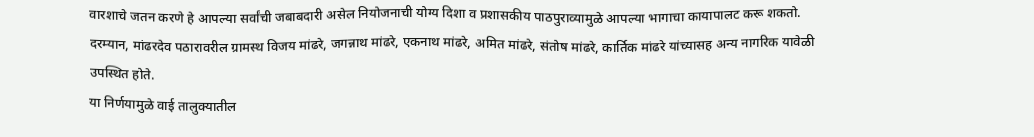वारशाचे जतन करणे हे आपल्या सर्वांची जबाबदारी असेल नियोजनाची योग्य दिशा व प्रशासकीय पाठपुराव्यामुळे आपल्या भागाचा कायापालट करू शकतो.
दरम्यान, मांढरदेव पठारावरील ग्रामस्थ विजय मांढरे, जगन्नाथ मांढरे, एकनाथ मांढरे, अमित मांढरे, संतोष मांढरे, कार्तिक मांढरे यांच्यासह अन्य नागरिक यावेळी उपस्थित होते.
या निर्णयामुळे वाई तालुक्यातील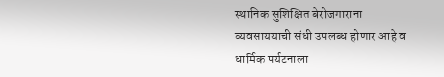स्थानिक सुशिक्षित बेरोजगाराना व्यवसाययाची संधी उपलब्ध होणार आहे व धार्मिक पर्यटनाला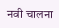नवी चालना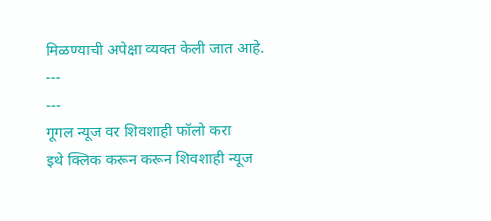मिळण्याची अपेक्षा व्यक्त केली जात आहे.
---
---
गूगल न्यूज वर शिवशाही फॉलो करा
इथे क्लिक करून करून शिवशाही न्यूज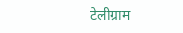टेलीग्राम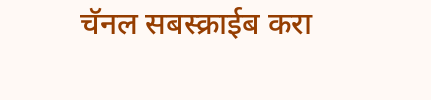चॅनल सबस्क्राईब करा